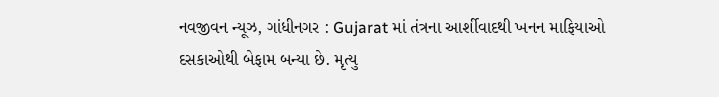નવજીવન ન્યૂઝ, ગાંધીનગર : Gujarat માં તંત્રના આર્શીવાદથી ખનન માફિયાઓ દસકાઓથી બેફામ બન્યા છે. મૃત્યુ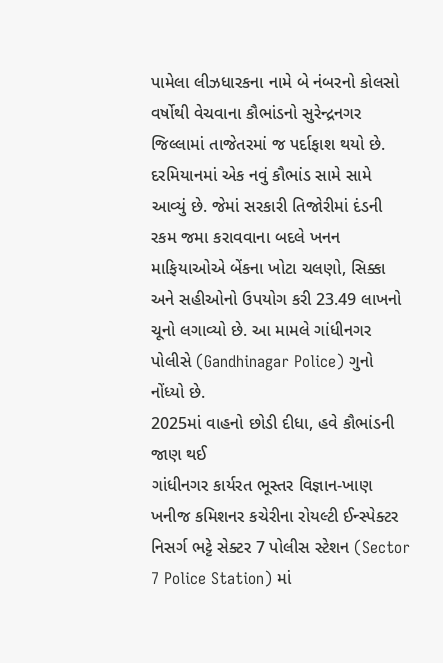પામેલા લીઝધારકના નામે બે નંબરનો કોલસો વર્ષોથી વેચવાના કૌભાંડનો સુરેન્દ્રનગર જિલ્લામાં તાજેતરમાં જ પર્દાફાશ થયો છે. દરમિયાનમાં એક નવું કૌભાંડ સામે સામે આવ્યું છે. જેમાં સરકારી તિજોરીમાં દંડની રકમ જમા કરાવવાના બદલે ખનન માફિયાઓએ બેંકના ખોટા ચલણો, સિક્કા અને સહીઓનો ઉપયોગ કરી 23.49 લાખનો ચૂનો લગાવ્યો છે. આ મામલે ગાંધીનગર પોલીસે (Gandhinagar Police) ગુનો નોંધ્યો છે.
2025માં વાહનો છોડી દીધા, હવે કૌભાંડની જાણ થઈ
ગાંધીનગર કાર્યરત ભૂસ્તર વિજ્ઞાન-ખાણ ખનીજ કમિશનર કચેરીના રોયલ્ટી ઈન્સ્પેક્ટર નિસર્ગ ભટ્ટે સેક્ટર 7 પોલીસ સ્ટેશન (Sector 7 Police Station) માં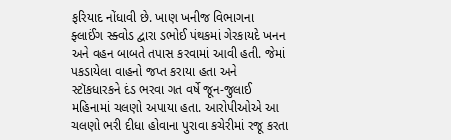ફરિયાદ નોંધાવી છે. ખાણ ખનીજ વિભાગના ફ્લાઈંગ સ્ક્વોડ દ્વારા ડભોઈ પંથકમાં ગેરકાયદે ખનન અને વહન બાબતે તપાસ કરવામાં આવી હતી. જેમાં પકડાયેલા વાહનો જપ્ત કરાયા હતા અને સ્ટૉકધારકને દંડ ભરવા ગત વર્ષે જૂન-જુલાઈ મહિનામાં ચલણો અપાયા હતા. આરોપીઓએ આ ચલણો ભરી દીધા હોવાના પુરાવા કચેરીમાં રજૂ કરતા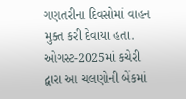ગણતરીના દિવસોમાં વાહન મુક્ત કરી દેવાયા હતા. ઓગસ્ટ-2025માં કચેરી દ્વારા આ ચલણોની બેંકમાં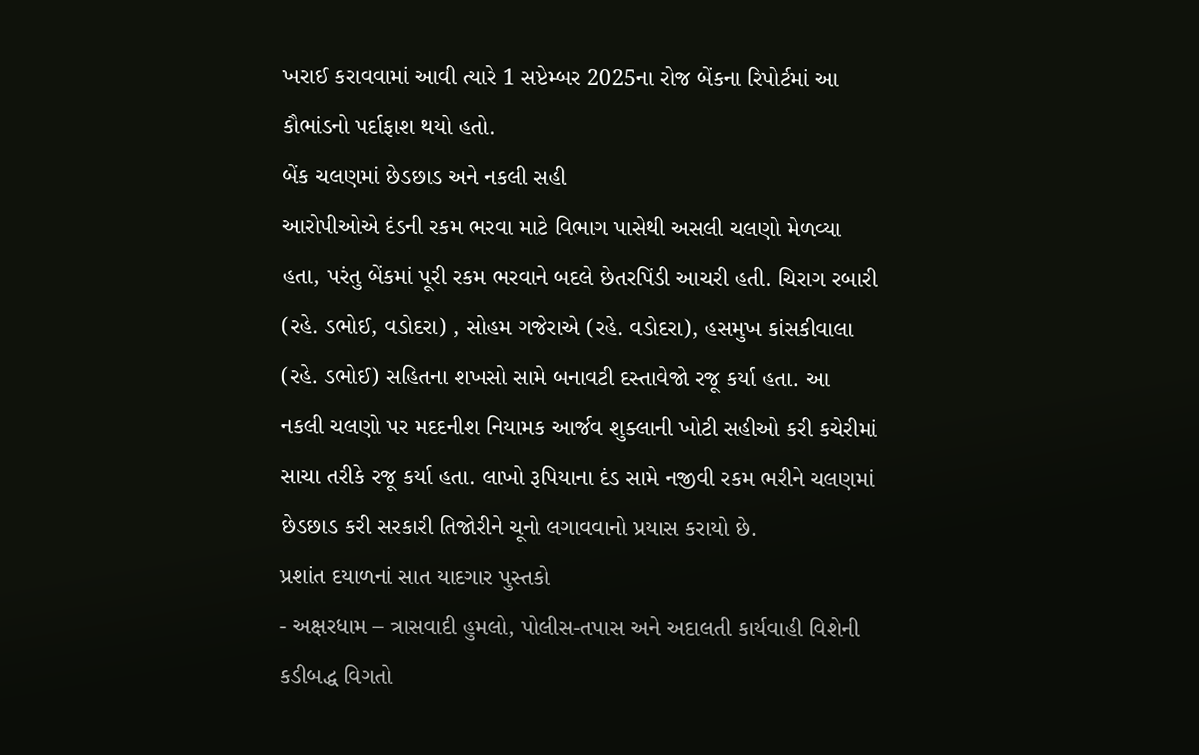ખરાઈ કરાવવામાં આવી ત્યારે 1 સપ્ટેમ્બર 2025ના રોજ બેંકના રિપોર્ટમાં આ કૌભાંડનો પર્દાફાશ થયો હતો.
બેંક ચલણમાં છેડછાડ અને નકલી સહી
આરોપીઓએ દંડની રકમ ભરવા માટે વિભાગ પાસેથી અસલી ચલણો મેળવ્યા હતા, પરંતુ બેંકમાં પૂરી રકમ ભરવાને બદલે છેતરપિંડી આચરી હતી. ચિરાગ રબારી (રહે. ડભોઈ, વડોદરા) , સોહમ ગજેરાએ (રહે. વડોદરા), હસમુખ કાંસકીવાલા (રહે. ડભોઈ) સહિતના શખસો સામે બનાવટી દસ્તાવેજો રજૂ કર્યા હતા. આ નકલી ચલણો પર મદદનીશ નિયામક આર્જવ શુક્લાની ખોટી સહીઓ કરી કચેરીમાં સાચા તરીકે રજૂ કર્યા હતા. લાખો રૂપિયાના દંડ સામે નજીવી રકમ ભરીને ચલણમાં છેડછાડ કરી સરકારી તિજોરીને ચૂનો લગાવવાનો પ્રયાસ કરાયો છે.
પ્રશાંત દયાળનાં સાત યાદગાર પુસ્તકો
- અક્ષરધામ – ત્રાસવાદી હુમલો, પોલીસ-તપાસ અને અદાલતી કાર્યવાહી વિશેની કડીબદ્ધ વિગતો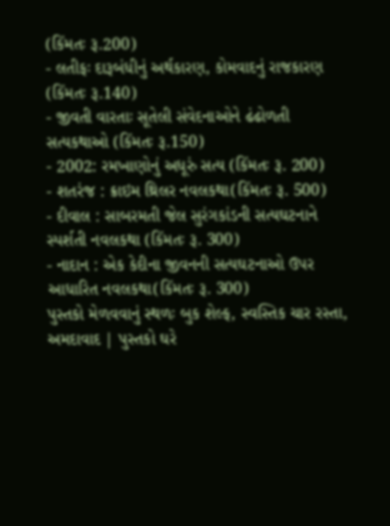(કિંમતઃ રૂ.200)
- લતીફઃ દારૂબંધીનું અર્થકારણ, કોમવાદનું રાજકારણ (કિંમતઃ રૂ.140)
- જીવતી વારતાઃ સૂતેલી સંવેદનાઓને ઢંઢોળતી સત્યકથાઓ (કિંમતઃ રૂ.150)
- 2002: રમખાણોનું અધૂરું સત્ય (કિંમતઃ રૂ. 200)
- શતરંજ : ક્રાઇમ થ્રિલર નવલકથા(કિંમતઃ રૂ. 500)
- દીવાલ : સાબરમતી જેલ સુરંગકાંડની સત્યઘટનાને સ્પર્શતી નવલકથા (કિંમતઃ રૂ. 300)
- નાદાન : એક કેદીના જીવનની સત્યઘટનાઓ ઉપર આધારિત નવલકથા(કિંમતઃ રૂ. 300)
પુસ્તકો મેળવવાનું સ્થળઃ બુક શેલ્ફ, સ્વસ્તિક ચાર રસ્તા, અમદાવાદ | પુસ્તકો ઘરે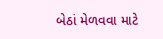બેઠાં મેળવવા માટે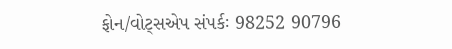ફોન/વોટ્સએપ સંપર્કઃ 98252 90796